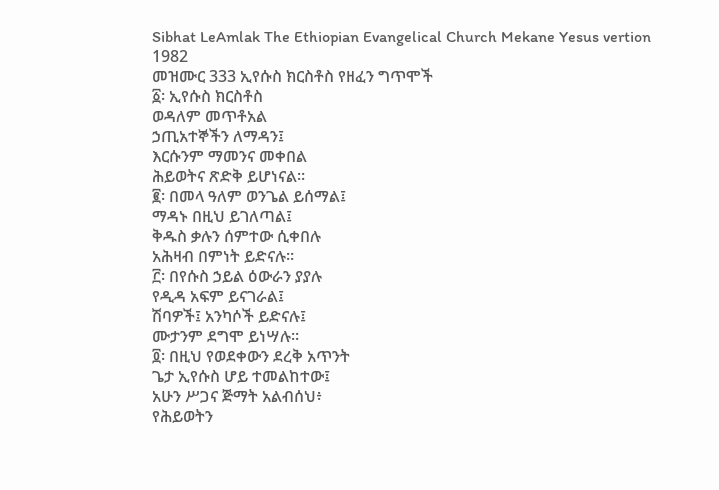Sibhat LeAmlak The Ethiopian Evangelical Church Mekane Yesus vertion 1982
መዝሙር 333 ኢየሱስ ክርስቶስ የዘፈን ግጥሞች
፩፡ ኢየሱስ ክርስቶስ
ወዳለም መጥቶአል
ኃጢአተኞችን ለማዳን፤
እርሱንም ማመንና መቀበል
ሕይወትና ጽድቅ ይሆነናል።
፪፡ በመላ ዓለም ወንጌል ይሰማል፤
ማዳኑ በዚህ ይገለጣል፤
ቅዱስ ቃሉን ሰምተው ሲቀበሉ
አሕዛብ በምነት ይድናሉ።
፫፡ በየሱስ ኃይል ዕውራን ያያሉ
የዲዳ አፍም ይናገራል፤
ሽባዎች፤ አንካሶች ይድናሉ፤
ሙታንም ደግሞ ይነሣሉ።
፬፡ በዚህ የወደቀውን ደረቅ አጥንት
ጌታ ኢየሱስ ሆይ ተመልከተው፤
አሁን ሥጋና ጅማት አልብሰህ፥
የሕይወትን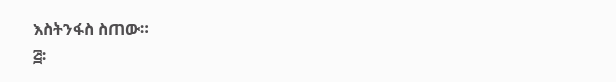እስትንፋስ ስጠው።
፭፡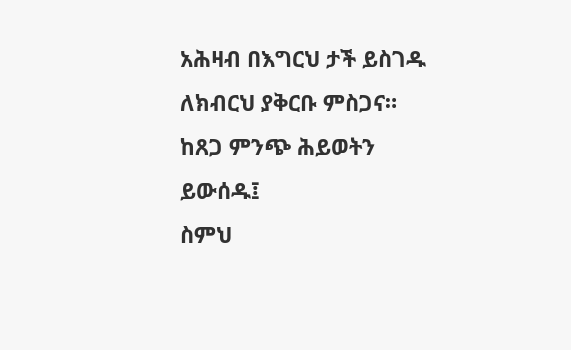አሕዛብ በእግርህ ታች ይስገዱ
ለክብርህ ያቅርቡ ምስጋና።
ከጸጋ ምንጭ ሕይወትን ይውሰዱ፤
ስምህ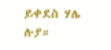ይቀደስ ሃሌ ሉያ።